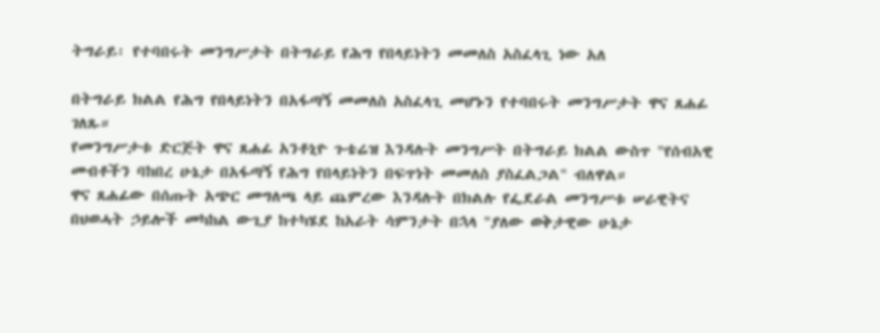ትግራይ፡ የተባበሩት መንግሥታት በትግራይ የሕግ የበላይነትን መመለስ አስፈላጊ ነው አለ

በትግራይ ክልል የሕግ የበላይነትን በአፋጣኝ መመለስ አስፈላጊ መሆኑን የተባበሩት መንግሥታት ዋና ጸሐፊ ገለጹ።
የመንግሥታቱ ድርጅት ዋና ጸሐፊ አንቶኒዮ ጉቴሬዝ እንዳሉት መንግሥት በትግራይ ክልል ውስጥ "የሰብአዊ መብቶችን ባከበረ ሁኔታ በአፋጣኝ የሕግ የበላይነትን በፍጥነት መመለስ ያስፈልጋል" ብለዋል።
ዋና ጸሐፊው በሰጡት አጭር መግለጫ ላይ ጨምረው እንዳሉት በክልሉ የፌደራል መንግሥቱ ሠራዊትና በህወሓት ኃይሎች መካከል ውጊያ ከተካሄደ ከአራት ሳምንታት በኋላ "ያለው ወቅታዊው ሁኔታ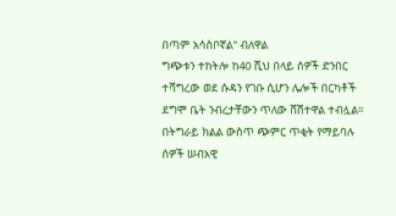በጣም አሳስቦኛል" ብለዋል
ግጭቱን ተከትሎ ከ40 ሺህ በላይ ሰዎች ድንበር ተሻግረው ወደ ሱዳን የገቡ ሲሆን ሌሎች በርካቶች ደግሞ ቤት ንብረታቸውን ጥለው ሸሽተዋል ተብሏል።
በትግራይ ክልል ውስጥ ጭምር ጥቂት የማይባሉ ሰዎች ሠብአዊ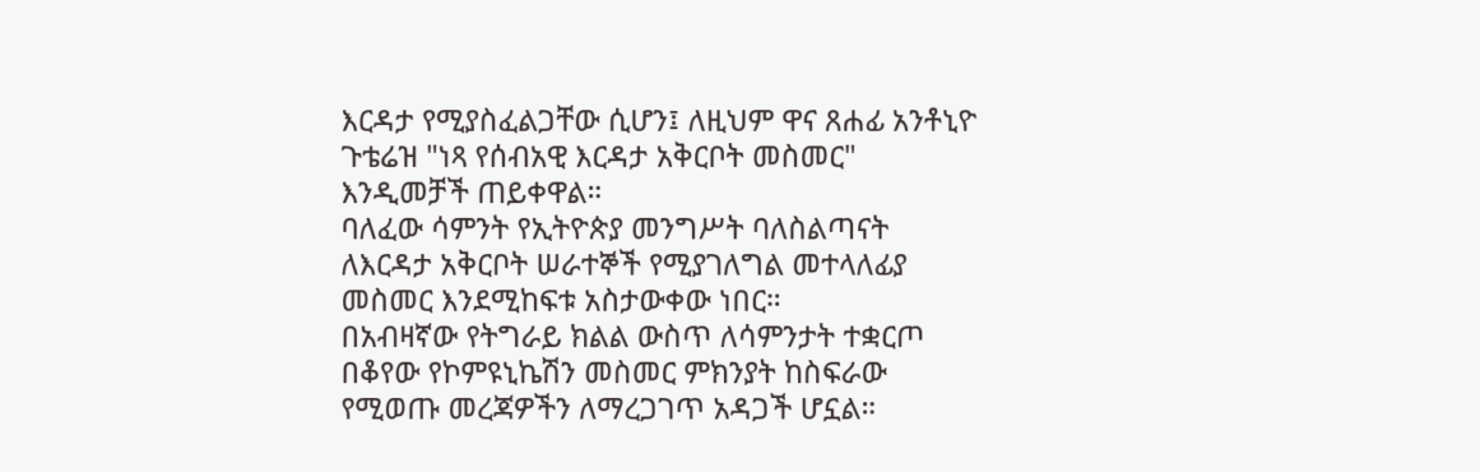እርዳታ የሚያስፈልጋቸው ሲሆን፤ ለዚህም ዋና ጸሐፊ አንቶኒዮ ጉቴሬዝ "ነጻ የሰብአዊ እርዳታ አቅርቦት መስመር" እንዲመቻች ጠይቀዋል።
ባለፈው ሳምንት የኢትዮጵያ መንግሥት ባለስልጣናት ለእርዳታ አቅርቦት ሠራተኞች የሚያገለግል መተላለፊያ መስመር እንደሚከፍቱ አስታውቀው ነበር።
በአብዛኛው የትግራይ ክልል ውስጥ ለሳምንታት ተቋርጦ በቆየው የኮምዩኒኬሽን መስመር ምክንያት ከስፍራው የሚወጡ መረጃዎችን ለማረጋገጥ አዳጋች ሆኗል።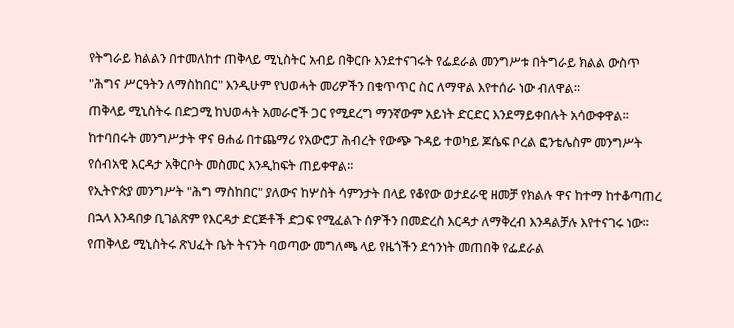የትግራይ ክልልን በተመለከተ ጠቅላይ ሚኒስትር አብይ በቅርቡ እንደተናገሩት የፌደራል መንግሥቱ በትግራይ ክልል ውስጥ "ሕግና ሥርዓትን ለማስከበር" እንዲሁም የህወሓት መሪዎችን በቁጥጥር ስር ለማዋል እየተሰራ ነው ብለዋል።
ጠቅላይ ሚኒስትሩ በድጋሚ ከህወሓት አመራሮች ጋር የሚደረግ ማንኛውም አይነት ድርድር እንደማይቀበሉት አሳውቀዋል።
ከተባበሩት መንግሥታት ዋና ፀሐፊ በተጨማሪ የአውሮፓ ሕብረት የውጭ ጉዳይ ተወካይ ጆሴፍ ቦረል ፎንቴሌስም መንግሥት የሰብአዊ እርዳታ አቅርቦት መስመር እንዲከፍት ጠይቀዋል።
የኢትዮጵያ መንግሥት "ሕግ ማስከበር" ያለውና ከሦስት ሳምንታት በላይ የቆየው ወታደራዊ ዘመቻ የክልሉ ዋና ከተማ ከተቆጣጠረ በኋላ እንዳበቃ ቢገልጽም የእርዳታ ድርጅቶች ድጋፍ የሚፈልጉ ሰዎችን በመድረስ እርዳታ ለማቅረብ እንዳልቻሉ እየተናገሩ ነው።
የጠቅላይ ሚኒስትሩ ጽህፈት ቤት ትናንት ባወጣው መግለጫ ላይ የዜጎችን ደኅንነት መጠበቅ የፌደራል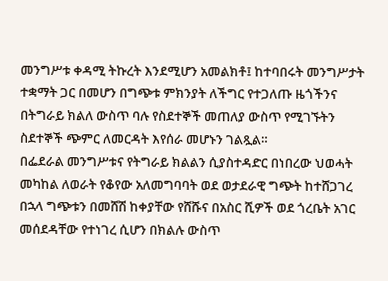መንግሥቱ ቀዳሚ ትኩረት እንደሚሆን አመልክቶ፤ ከተባበሩት መንግሥታት ተቋማት ጋር በመሆን በግጭቱ ምክንያት ለችግር የተጋለጡ ዜጎችንና በትግራይ ክልለ ውስጥ ባሉ የስደተኞች መጠለያ ውስጥ የሚገኙትን ስደተኞች ጭምር ለመርዳት እየሰራ መሆኑን ገልጿል።
በፌደራል መንግሥቱና የትግራይ ክልልን ሲያስተዳድር በነበረው ህወሓት መካከል ለወራት የቆየው አለመግባባት ወደ ወታደራዊ ግጭት ከተሸጋገረ በኋላ ግጭቱን በመሸሽ ከቀያቸው የሸሹና በአስር ሺዎች ወደ ጎረቤት አገር መሰደዳቸው የተነገረ ሲሆን በክልሉ ውስጥ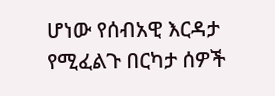ሆነው የሰብአዊ እርዳታ የሚፈልጉ በርካታ ሰዎች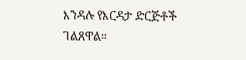እንዳሉ የእርዳታ ድርጅቶች ገልጸዋል።